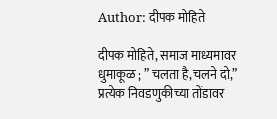Author: दीपक मोहिते

दीपक मोहिते, समाज माध्यमावर धुमाकूळ ; ” चलता है,चलने दो,” प्रत्येक निवडणुकीच्या तोंडावर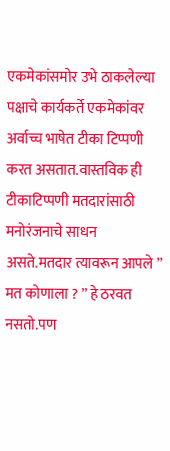एकमेकांसमोर उभे ठाकलेल्या पक्षाचे कार्यकर्ते एकमेकांवर अर्वाच्च भाषेत टीका टिप्पणी करत असतात.वास्तविक ही टीकाटिप्पणी मतदारांसाठी मनोरंजनाचे साधन असते.मतदार त्यावरून आपले ” मत कोणाला ? ” हे ठरवत नसतो.पण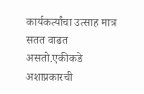कार्यकर्त्यांचा उत्साह मात्र सतत वाढत असतो.एकीकडे अशाप्रकारची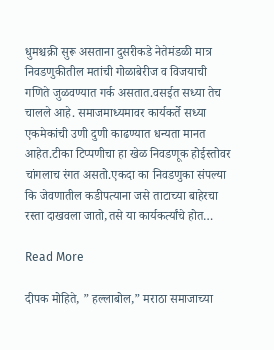धुमश्चक्री सुरू असताना दुसरीकडे नेतेमंडळी मात्र निवडणुकीतील मतांची गोळाबेरीज व विजयाची गणिते जुळवण्यात गर्क असतात.वसईत सध्या तेच चालले आहे. समाजमाध्यमावर कार्यकर्ते सध्या एकमेकांची उणी दुणी काढण्यात धन्यता मानत आहेत.टीका टिप्पणीचा हा खेळ निवडणूक होईस्तोवर चांगलाच रंगत असतो.एकदा का निवडणुका संपल्या कि जेवणातील कडीपत्याना जसे ताटाच्या बाहेरचा रस्ता दाखवला जातो,तसे या कार्यकर्त्यांचे होत…

Read More

दीपक मोहिते, ” हल्लाबोल,” मराठा समाजाच्या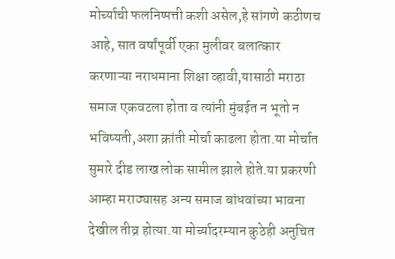मोर्च्याची फलनिष्पत्ती कशी असेल,हे सांगणे कठीणच आहे, सात वर्षांपूर्वी एका मुलीवर बलात्कार करणाऱ्या नराधमाना शिक्षा व्हावी,यासाठी मराठा समाज एकवटला होता व त्यांनी मुंबईत न भूतो न भविष्यती,अशा क्रांती मोर्चा काढला होता.या मोर्चात सुमारे दीड लाख लोक सामील झाले होते.या प्रकरणी आम्हा मराठ्यासह अन्य समाज बांधवांच्या भावना देखील तीव्र होत्या.या मोर्च्यादरम्यान कुठेही अनुचित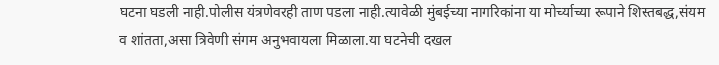घटना घडली नाही.पोलीस यंत्रणेवरही ताण पडला नाही.त्यावेळी मुंबईच्या नागरिकांना या मोर्च्याच्या रूपाने शिस्तबद्ध,संयम व शांतता,असा त्रिवेणी संगम अनुभवायला मिळाला.या घटनेची दखल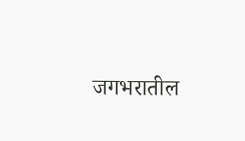जगभरातील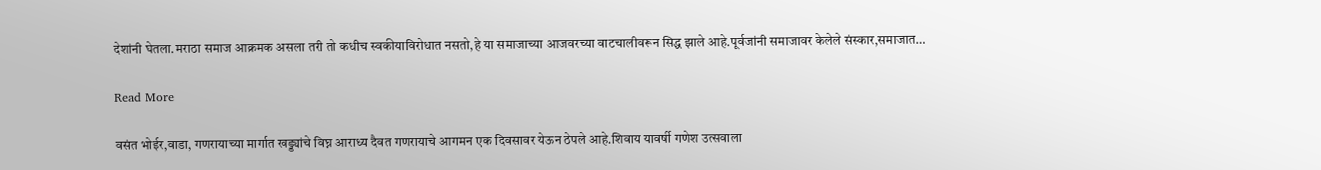देशांनी घेतला.मराठा समाज आक्रमक असला तरी तो कधीच स्वकीयाविरोधात नसतो,हे या समाजाच्या आजवरच्या वाटचालीवरून सिद्ध झाले आहे.पूर्वजांनी समाजावर केलेले संस्कार,समाजात…

Read More

वसंत भोईर,वाडा, गणरायाच्या मार्गात खड्ड्यांचे विघ्न आराध्य दैवत गणरायाचे आगमन एक दिवसावर येऊन ठेपले आहे.शिवाय यावर्षी गणेश उत्सवाला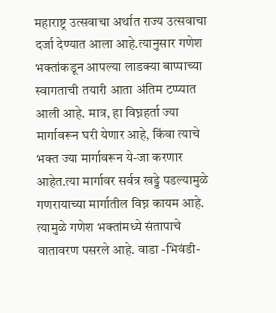महाराष्ट्र उत्सवाचा अर्थात राज्य उत्सवाचा दर्जा देण्यात आला आहे.त्यानुसार गणेश भक्तांकडून आपल्या लाडक्या बाप्पाच्या स्वागताची तयारी आता अंतिम टप्प्यात आली आहे. मात्र, हा विघ्नहर्ता ज्या मार्गावरून घरी येणार आहे, किंवा त्याचे भक्त ज्या मार्गावरून ये-जा करणार आहेत.त्या मार्गावर सर्वत्र खड्डे पडल्यामुळे गणरायाच्या मार्गातील विघ्न कायम आहे. त्यामुळे गणेश भक्तांमध्ये संतापाचे वातावरण पसरले आहे. वाडा -भिवंडी-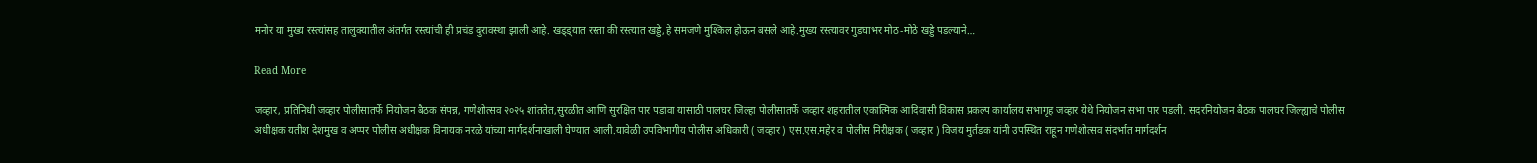मनोर या मुख्य रस्त्यांसह तालुक्यातील अंतर्गत रस्त्यांची ही प्रचंड दुरावस्था झाली आहे. खड्ड्यात रस्ता की रस्त्यात खड्डे,हे समजणे मुश्किल होऊन बसले आहे.मुख्य रस्त्यावर गुडघाभर मोठ-मोठे खड्डे पडल्याने…

Read More

जव्हार, प्रतिनिधी जव्हार पोलीसातर्फे नियोजन बैठक संपन्न, गणेशोत्सव २०२५ शांततेत,सुरळीत आणि सुरक्षित पार पडावा यासाठी पालघर जिल्हा पोलीसातर्फे जव्हार शहरातील एकात्मिक आदिवासी विकास प्रकल्प कार्यालय सभागृह जव्हार येथे नियोजन सभा पार पडली. सदरनियोजन बैठक पालघर जिल्ह्याचे पोलीस अधीक्षक यतीश देशमुख व अप्पर पोलीस अधीक्षक विनायक नरळे यांच्या मार्गदर्शनाखाली घेण्यात आली.यावेळी उपविभागीय पोलीस अधिकारी ( जव्हार ) एस.एस.महेर व पोलीस निरीक्षक ( जव्हार ) विजय मुर्तडक यांनी उपस्थित राहून गणेशोत्सव संदर्भात मार्गदर्शन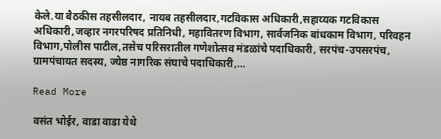केले.या बैठकीस तहसीलदार, नायब तहसीलदार,गटविकास अधिकारी,सहाय्यक गटविकास अधिकारी,जव्हार नगरपरिषद प्रतिनिधी, महावितरण विभाग, सार्वजनिक बांधकाम विभाग, परिवहन विभाग,पोलीस पाटील,तसेच परिसरातील गणेशोत्सव मंडळांचे पदाधिकारी, सरपंच-उपसरपंच, ग्रामपंचायत सदस्य, ज्येष्ठ नागरिक संघाचे पदाधिकारी,…

Read More

वसंत भोईर, वाडा वाडा येथे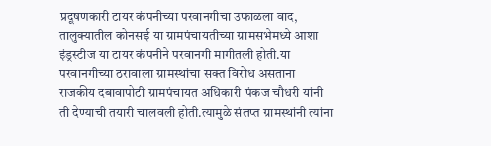प्रदूषणकारी टायर कंपनीच्या परवानगीचा उफाळला वाद, तालुक्यातील कोनसई या ग्रामपंचायतीच्या ग्रामसभेमध्ये आशा इंड्रस्टीज या टायर कंपनीने परवानगी मागीतली होती.या परवानगीच्या ठरावाला ग्रामस्थांचा सक्त विरोध असताना राजकीय दबावापोटी ग्रामपंचायत अधिकारी पंकज चौधरी यांनी ती देण्याची तयारी चालवली होती.त्यामुळे संतप्त ग्रामस्थांनी त्यांना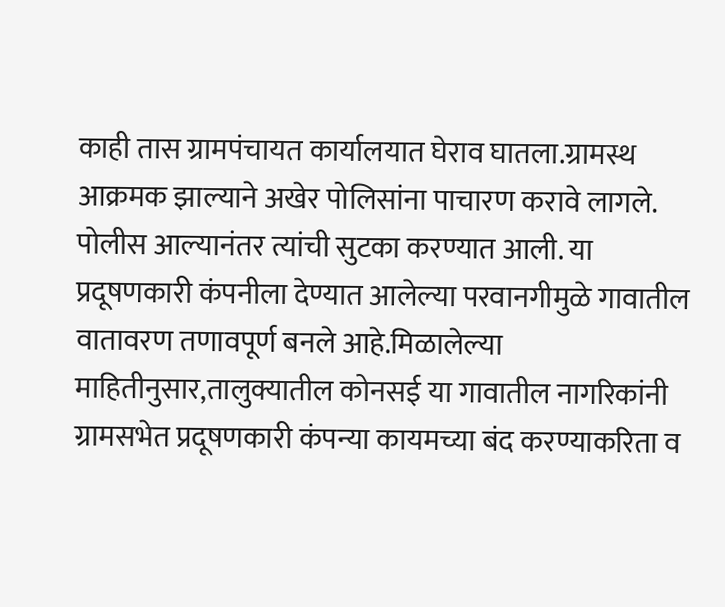काही तास ग्रामपंचायत कार्यालयात घेराव घातला.ग्रामस्थ आक्रमक झाल्याने अखेर पोलिसांना पाचारण करावे लागले. पोलीस आल्यानंतर त्यांची सुटका करण्यात आली. या प्रदूषणकारी कंपनीला देण्यात आलेल्या परवानगीमुळे गावातील वातावरण तणावपूर्ण बनले आहे.मिळालेल्या माहितीनुसार,तालुक्यातील कोनसई या गावातील नागरिकांनी ग्रामसभेत प्रदूषणकारी कंपन्या कायमच्या बंद करण्याकरिता व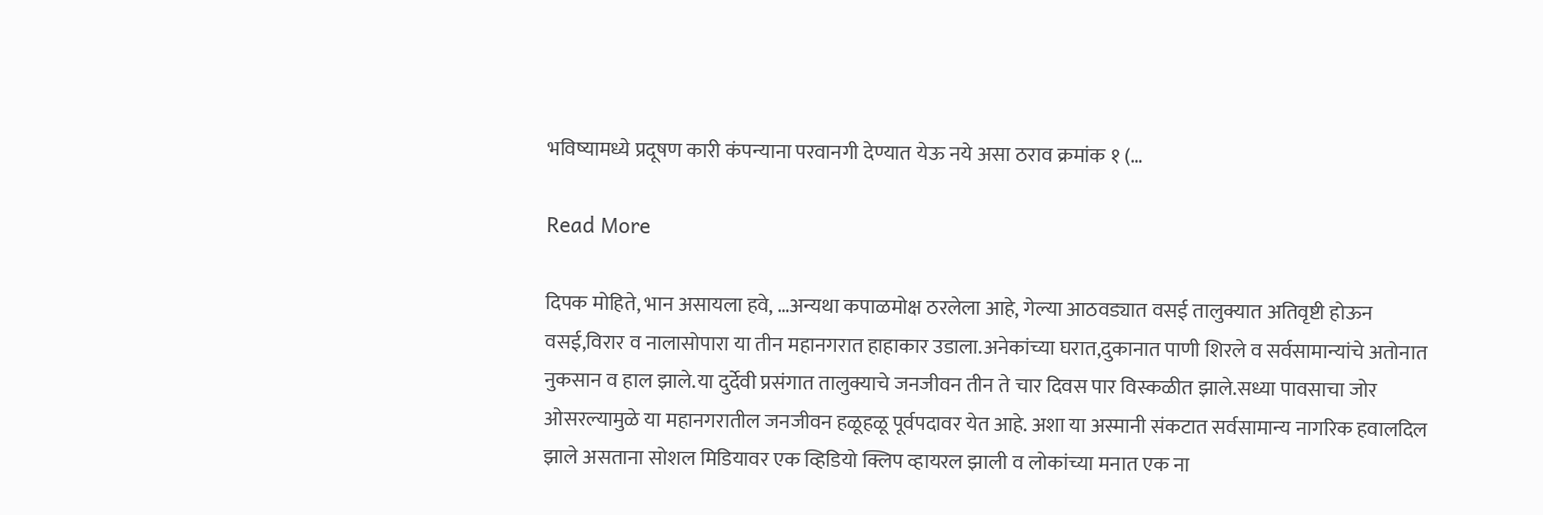भविष्यामध्ये प्रदूषण कारी कंपन्याना परवानगी देण्यात येऊ नये असा ठराव क्रमांक १ (…

Read More

दिपक मोहिते, भान असायला हवे, …अन्यथा कपाळमोक्ष ठरलेला आहे, गेल्या आठवड्यात वसई तालुक्यात अतिवृष्टी होऊन वसई,विरार व नालासोपारा या तीन महानगरात हाहाकार उडाला.अनेकांच्या घरात,दुकानात पाणी शिरले व सर्वसामान्यांचे अतोनात नुकसान व हाल झाले.या दुर्देवी प्रसंगात तालुक्याचे जनजीवन तीन ते चार दिवस पार विस्कळीत झाले.सध्या पावसाचा जोर ओसरल्यामुळे या महानगरातील जनजीवन हळूहळू पूर्वपदावर येत आहे. अशा या अस्मानी संकटात सर्वसामान्य नागरिक हवालदिल झाले असताना सोशल मिडियावर एक व्हिडियो क्लिप व्हायरल झाली व लोकांच्या मनात एक ना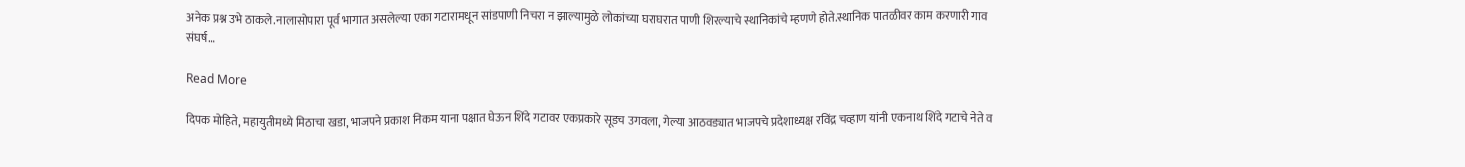अनेक प्रश्न उभे ठाकले.नालासोपारा पूर्व भागात असलेल्या एका गटारामधून सांडपाणी निचरा न झाल्यामुळे लोकांच्या घराघरात पाणी शिरल्याचे स्थानिकांचे म्हणणे होते.स्थानिक पातळीवर काम करणारी गाव संघर्ष…

Read More

दिपक मोहिते, महायुतीमध्ये मिठाचा खडा, भाजपने प्रकाश निकम याना पक्षात घेऊन शिंदे गटावर एकप्रकारे सूडच उगवला, गेल्या आठवड्यात भाजपचे प्रदेशाध्यक्ष रविंद्र चव्हाण यांनी एकनाथ शिंदे गटाचे नेते व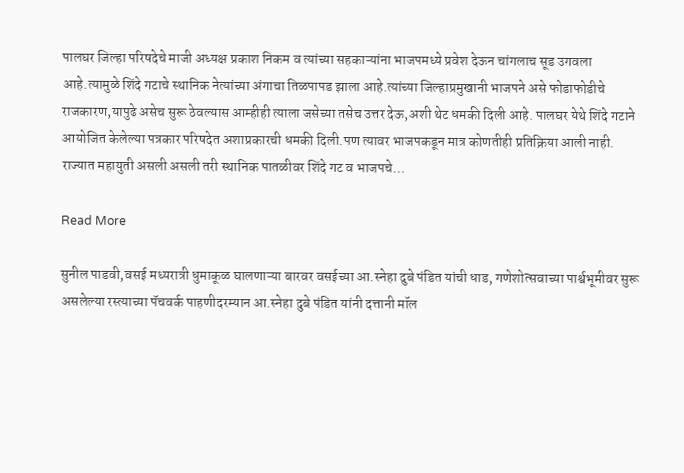पालघर जिल्हा परिषदेचे माजी अध्यक्ष प्रकाश निकम व त्यांच्या सहकाऱ्यांना भाजपमध्ये प्रवेश देऊन चांगलाच सूड उगवला आहे.त्यामुळे शिंदे गटाचे स्थानिक नेत्यांच्या अंगाचा तिळपापड झाला आहे.त्यांच्या जिल्हाप्रमुखानी भाजपने असे फोडाफोडीचे राजकारण,यापुढे असेच सुरू ठेवल्यास आम्हीही त्याला जसेच्या तसेच उत्तर देऊ,अशी थेट धमकी दिली आहे. पालघर येथे शिंदे गटाने आयोजित केलेल्या पत्रकार परिषदेत अशाप्रकारची धमकी दिली.पण त्यावर भाजपकडून मात्र कोणतीही प्रतिक्रिया आली नाही. राज्यात महायुती असली असली तरी स्थानिक पातळीवर शिंदे गट व भाजपचे…

Read More

सुनील पाडवी,वसई मध्यरात्री धुमाकूळ घालणाऱ्या बारवर वसईच्या आ.स्नेहा दुबे पंडित यांची धाड, गणेशोत्सवाच्या पार्श्वभूमीवर सुरू असलेल्या रस्त्याच्या पॅचवर्क पाहणीदरम्यान आ.स्नेहा दुबे पंडित यांनी दत्तानी मॉल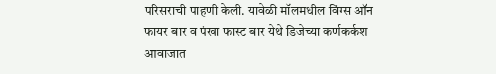परिसराची पाहणी केली. यावेळी मॉलमधील विंग्स ऑन फायर बार व पंखा फास्ट बार येथे डिजेच्या कर्णकर्कश आवाजात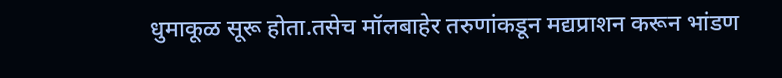धुमाकूळ सूरू होता.तसेच मॉलबाहेर तरुणांकडून मद्यप्राशन करून भांडण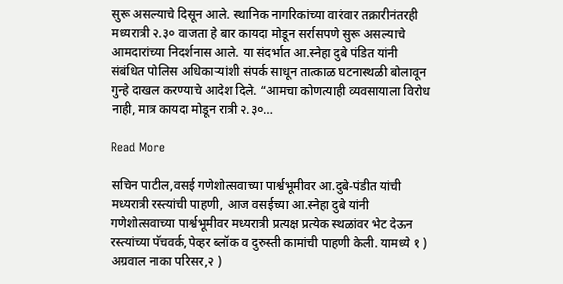सुरू असल्याचे दिसून आले. स्थानिक नागरिकांच्या वारंवार तक्रारीनंतरही मध्यरात्री २.३० वाजता हे बार कायदा मोडून सर्रासपणे सुरू असल्याचे आमदारांच्या निदर्शनास आले. या संदर्भात आ.स्नेहा दुबे पंडित यांनी संबंधित पोलिस अधिकाऱ्यांशी संपर्क साधून तात्काळ घटनास्थळी बोलावून गुन्हे दाखल करण्याचे आदेश दिले. “आमचा कोणत्याही व्यवसायाला विरोध नाही, मात्र कायदा मोडून रात्री २.३०…

Read More

सचिन पाटील,वसई गणेशोत्सवाच्या पार्श्वभूमीवर आ.दुबे-पंडीत यांची मध्यरात्री रस्त्यांची पाहणी, आज वसईच्या आ.स्नेहा दुबे यांनी गणेशोत्सवाच्या पार्श्वभूमीवर मध्यरात्री प्रत्यक्ष प्रत्येक स्थळांवर भेट देऊन रस्त्यांच्या पॅचवर्क,पेव्हर ब्लॉक व दुरुस्ती कामांची पाहणी केली. यामध्ये १ ) अग्रवाल नाका परिसर,२ )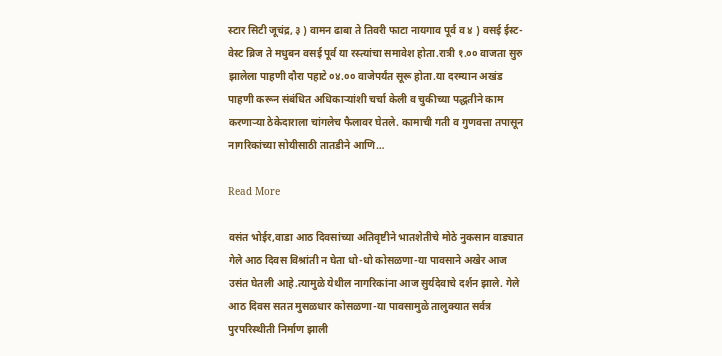स्टार सिटी जूचंद्र, ३ ) वामन ढाबा ते तिवरी फाटा नायगाव पूर्व व ४ ) वसई ईस्ट-वेस्ट ब्रिज ते मधुबन वसई पूर्व या रस्त्यांचा समावेश होता.रात्री १.०० वाजता सुरु झालेला पाहणी दौरा पहाटे ०४.०० वाजेपर्यंत सूरू होता.या दरम्यान अखंड पाहणी करून संबंधित अधिकाऱ्यांशी चर्चा केली व चुकीच्या पद्धतीने काम करणाऱ्या ठेकेदाराला चांगलेच फैलावर घेतले. कामाची गती व गुणवत्ता तपासून नागरिकांच्या सोयीसाठी तातडीने आणि…

Read More

वसंत भोईर,वाडा आठ दिवसांच्या अतिवृष्टीने भातशेतीचे मोठे नुकसान वाड्यात गेले आठ दिवस विश्रांती न घेता धो-धो कोसळणा-या पावसाने अखेर आज उसंत घेतली आहे.त्यामुळे येथील नागरिकांना आज सुर्यदेवाचे दर्शन झाले. गेले आठ दिवस सतत मुसळधार कोसळणा-या पावसामुळे तालुक्यात सर्वत्र पुरपरिस्थीती निर्माण झाली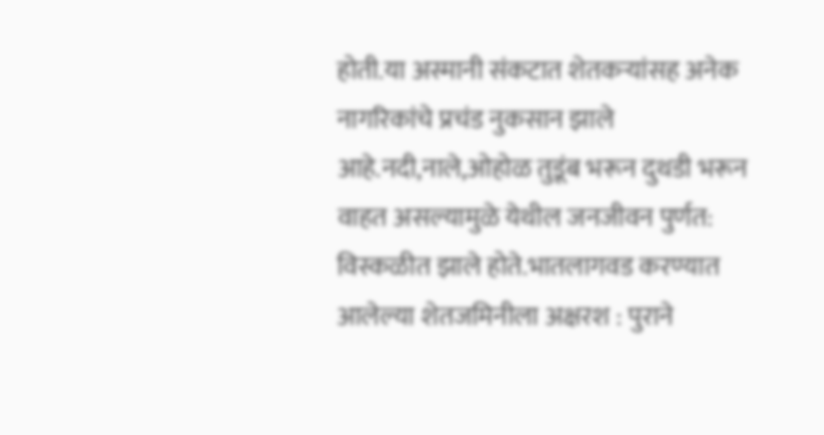होती.या अस्मानी संकटात शेतकऱ्यांसह अनेक नागरिकांचे प्रचंड नुकसान झाले आहे.नदी,नाले,ओहोळ तुडूंब भरून दुथडी भरून वाहत असल्यामुळे येथील जनजीवन पुर्णत: विस्कळीत झाले होते.भातलागवड करण्यात आलेल्या शेतजमिनीला अक्षरश : पुराने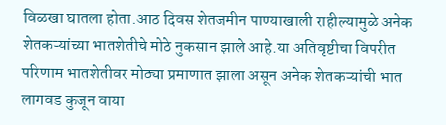विळखा घातला होता.आठ दिवस शेतजमीन पाण्याखाली राहील्यामुळे अनेक शेतकऱ्यांच्या भातशेतीचे मोठे नुकसान झाले आहे.या अतिवृष्टीचा विपरीत परिणाम भातशेतीवर मोठ्या प्रमाणात झाला असून अनेक शेतकऱ्यांची भात लागवड कुजून वाया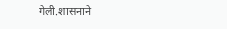गेली.शासनाने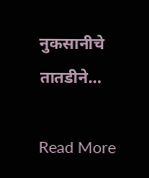नुकसानीचे तातडीने…

Read More